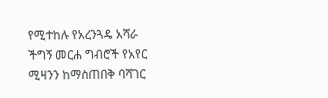የሚተከሉ የአረንጓዴ አሻራ ችግኝ መርሐ ግብሮች የአየር ሚዛንን ከማስጠበቅ ባሻገር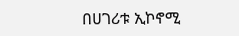በሀገሪቱ ኢኮኖሚ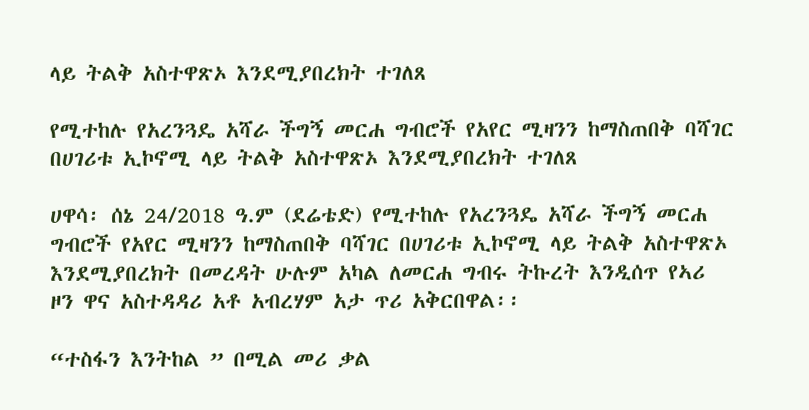ላይ ትልቅ አስተዋጽኦ እንደሚያበረክት ተገለጸ

የሚተከሉ የአረንጓዴ አሻራ ችግኝ መርሐ ግብሮች የአየር ሚዛንን ከማስጠበቅ ባሻገር በሀገሪቱ ኢኮኖሚ ላይ ትልቅ አስተዋጽኦ እንደሚያበረክት ተገለጸ

ሀዋሳ፡ ሰኔ 24/2018 ዓ.ም (ደሬቴድ) የሚተከሉ የአረንጓዴ አሻራ ችግኝ መርሐ ግብሮች የአየር ሚዛንን ከማስጠበቅ ባሻገር በሀገሪቱ ኢኮኖሚ ላይ ትልቅ አስተዋጽኦ እንደሚያበረክት በመረዳት ሁሉም አካል ለመርሐ ግብሩ ትኩረት እንዲሰጥ የኣሪ ዞን ዋና አስተዳዳሪ አቶ አብረሃም አታ ጥሪ አቅርበዋል፡፡

“ተስፋን እንትከል ” በሚል መሪ ቃል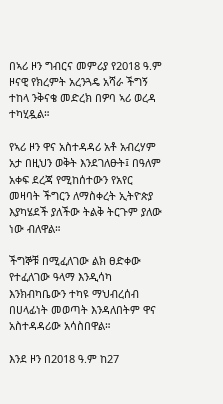በኣሪ ዞን ግብርና መምሪያ የ2018 ዓ.ም ዞናዊ የክረምት አረንጓዴ አሻራ ችግኝ ተከላ ንቅናቄ መድረክ በዎባ ኣሪ ወረዳ ተካሂዷል።

የኣሪ ዞን ዋና አስተዳዳሪ አቶ አብረሃም አታ በዚህን ወቅት እንደገለፁት፤ በዓለም አቀፍ ደረጃ የሚከሰተውን የአየር መዛባት ችግርን ለማስቀረት ኢትዮጵያ እያካሄደች ያለችው ትልቅ ትርጉም ያለው ነው ብለዋል።

ችግኞቹ በሚፈለገው ልክ ፀድቀው የተፈለገው ዓላማ እንዲሳካ እንክብካቤውን ተካዩ ማህብረሰብ በሀላፊነት መወጣት እንዳለበትም ዋና አስተዳዳሪው አሳስበዋል።

እንደ ዞን በ2018 ዓ.ም ከ27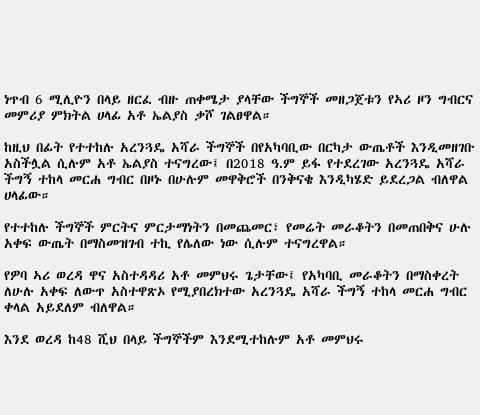ነጥብ 6 ሚሊዮን በላይ ዘርፈ ብዙ ጠቀሜታ ያላቸው ችግኞች መዘጋጀቱን የኣሪ ዞን ግብርና መምሪያ ምክትል ሀላፊ አቶ ኤልያስ ቃሾ ገልፀዋል።

ከዚህ በፊት የተተከሉ አረንጓዴ አሻራ ችግኞች በየአካባቢው በርካታ ውጤቶች እንዲመዘገቡ አስችሏል ሲሉም አቶ ኤልያስ ተናግረው፤ በ2018 ዓ.ም ይፋ የተደረገው አረንጓዴ አሻራ ችግኝ ተከላ መርሐ ግብር በዞኑ በሁሉም መዋቅሮች በንቅናቄ እንዲካሄድ ይደረጋል ብለዋል ሀላፊው።

የተተከሉ ችግኞች ምርትና ምርታማነትን በመጨመር፣ የመሬት መራቆትን በመጠበቅና ሁሉ አቀፍ ውጤት በማስመዝገብ ተኪ የሌለው ነው ሲሉም ተናግረዋል።

የዎባ ኣሪ ወረዳ ዋና አስተዳዳሪ አቶ መምህሩ ጌታቸው፤ የአካባቢ መራቆትን በማስቀረት ለሁሉ አቀፍ ለውጥ አስተዋጽኦ የሚያበረክተው አረንጓዴ አሻራ ችግኝ ተከላ መርሐ ግብር ቀላል አይደለም ብለዋል።

እንደ ወረዳ ከ48 ሺህ በላይ ችግኞችም እንደሚተከሉም አቶ መምህሩ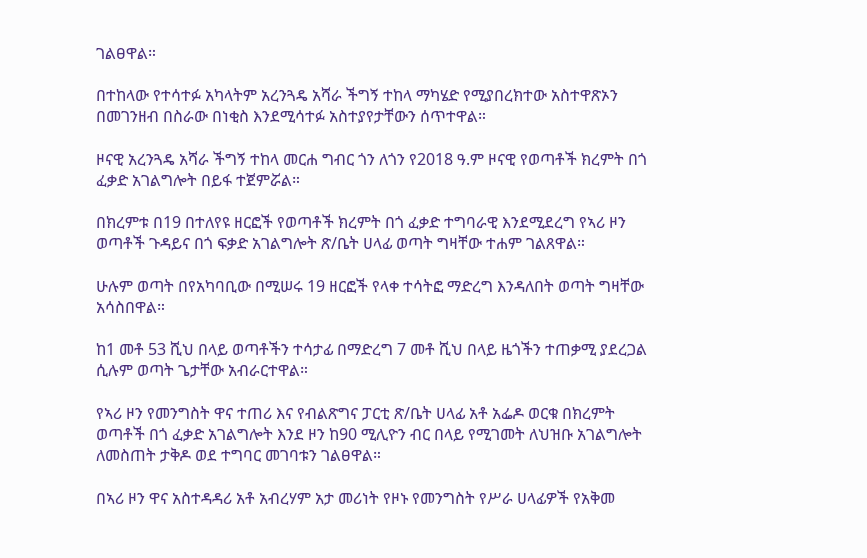ገልፀዋል።

በተከላው የተሳተፉ አካላትም አረንጓዴ አሻራ ችግኝ ተከላ ማካሄድ የሚያበረክተው አስተዋጽኦን በመገንዘብ በስራው በነቂስ እንደሚሳተፉ አስተያየታቸውን ሰጥተዋል።

ዞናዊ አረንጓዴ አሻራ ችግኝ ተከላ መርሐ ግብር ጎን ለጎን የ2018 ዓ.ም ዞናዊ የወጣቶች ክረምት በጎ ፈቃድ አገልግሎት በይፋ ተጀምሯል።

በክረምቱ በ19 በተለየዩ ዘርፎች የወጣቶች ክረምት በጎ ፈቃድ ተግባራዊ እንደሚደረግ የኣሪ ዞን ወጣቶች ጉዳይና በጎ ፍቃድ አገልግሎት ጽ/ቤት ሀላፊ ወጣት ግዛቸው ተሐም ገልጸዋል።

ሁሉም ወጣት በየአካባቢው በሚሠሩ 19 ዘርፎች የላቀ ተሳትፎ ማድረግ እንዳለበት ወጣት ግዛቸው አሳስበዋል።

ከ1 መቶ 53 ሺህ በላይ ወጣቶችን ተሳታፊ በማድረግ 7 መቶ ሺህ በላይ ዜጎችን ተጠቃሚ ያደረጋል ሲሉም ወጣት ጌታቸው አብራርተዋል።

የኣሪ ዞን የመንግስት ዋና ተጠሪ እና የብልጽግና ፓርቲ ጽ/ቤት ሀላፊ አቶ አፌዶ ወርቁ በክረምት ወጣቶች በጎ ፈቃድ አገልግሎት እንደ ዞን ከ90 ሚሊዮን ብር በላይ የሚገመት ለህዝቡ አገልግሎት ለመስጠት ታቅዶ ወደ ተግባር መገባቱን ገልፀዋል።

በኣሪ ዞን ዋና አስተዳዳሪ አቶ አብረሃም አታ መሪነት የዞኑ የመንግስት የሥራ ሀላፊዎች የአቅመ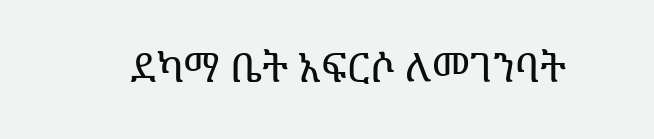ደካማ ቤት አፍርሶ ለመገንባት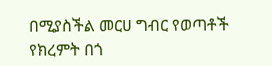በሚያስችል መርሀ ግብር የወጣቶች የክረምት በጎ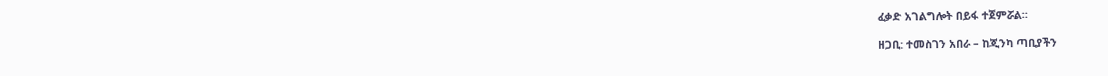ፈቃድ አገልግሎት በይፋ ተጀምሯል።

ዘጋቢ: ተመስገን አበራ – ከጂንካ ጣቢያችን